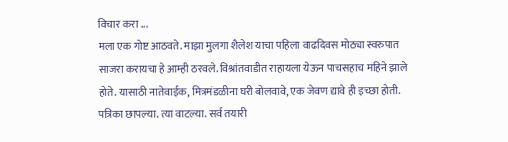विचार करा ...
मला एक गोष्ट आठवते. माझा मुलगा शैलेश याचा पहिला वाढदिवस मोठ्या स्वरुपात साजरा करायचा हे आम्ही ठरवले. विश्रांतवाडीत राहायला येऊन पाचसहाच महिने झाले होते. यासाठी नातेवाईक, मित्रमंडळीना घरी बोलवावे, एक जेवण द्यावे ही इच्छा होती. पत्रिका छापल्या. त्या वाटल्या. सर्व तयारी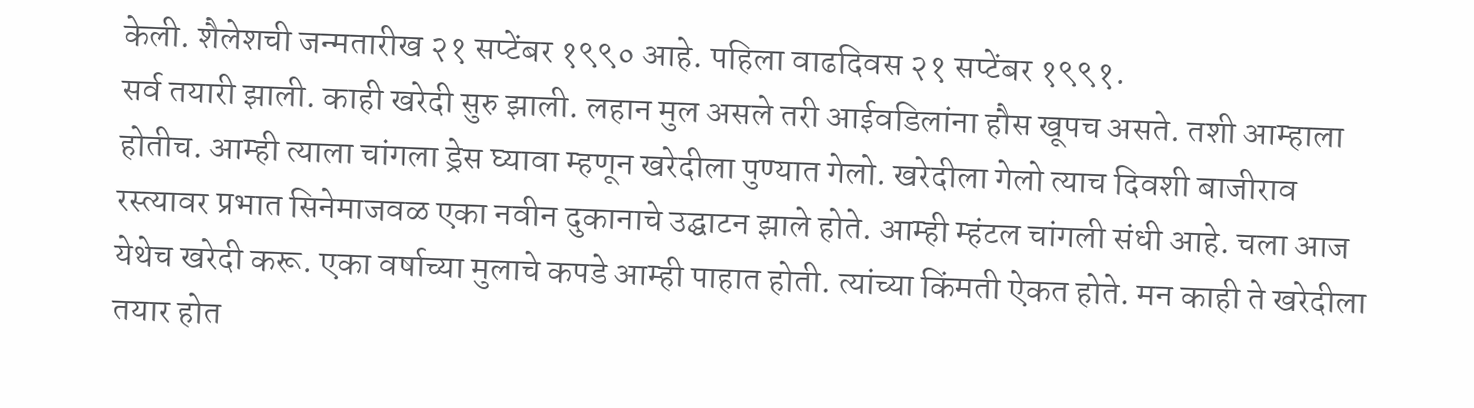केली. शैलेशची जन्मतारीख २१ सप्टेंबर १९९० आहे. पहिला वाढदिवस २१ सप्टेंबर १९९१.
सर्व तयारी झाली. काही खरेदी सुरु झाली. लहान मुल असले तरी आईवडिलांना हौस खूपच असते. तशी आम्हाला होतीच. आम्ही त्याला चांगला ड्रेस घ्यावा म्हणून खरेदीला पुण्यात गेलो. खरेदीला गेलो त्याच दिवशी बाजीराव रस्त्यावर प्रभात सिनेमाजवळ एका नवीन दुकानाचे उद्घाटन झाले होते. आम्ही म्हंटल चांगली संधी आहे. चला आज येथेच खरेदी करू. एका वर्षाच्या मुलाचे कपडे आम्ही पाहात होती. त्यांच्या किंमती ऐकत होते. मन काही ते खरेदीला तयार होत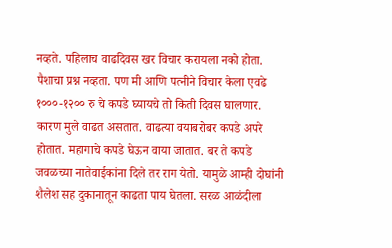नव्हते. पहिलाच वाढदिवस खर विचार करायला नको होता. पैशाचा प्रश्न नव्हता. पण मी आणि पत्नीने विचार केला एवढे १०००-१२०० रु चे कपडे घ्यायचे तो किती दिवस घालणार. कारण मुले वाढत असतात. वाढत्या वयाबरोबर कपडे अपरे होतात. महागाचे कपडे घेऊन वाया जातात. बर ते कपडे जवळच्या नातेवाईकांना दिले तर राग येतो. यामुळे आम्ही दोघांनी शैलेश सह दुकानातून काढता पाय घेतला. सरळ आळंदीला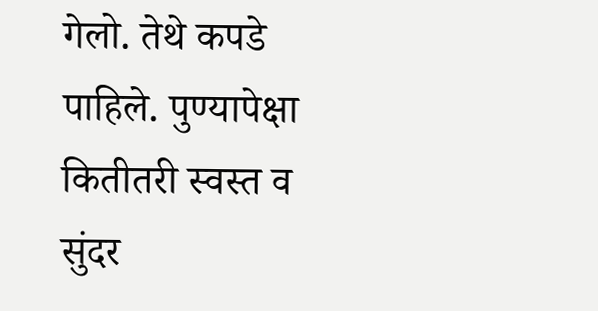गेलो. तेथे कपडे पाहिले. पुण्यापेक्षा कितीतरी स्वस्त व सुंदर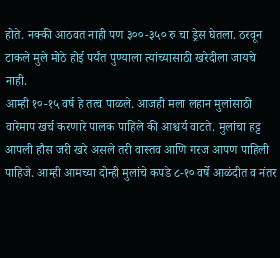होते. नक्की आठवत नाही पण ३००-३५० रु चा ड्रेस घेतला. ठरवून टाकले मुले मोठे होई पर्यंत पुण्याला त्यांच्यासाठी खरेदीला जायचे नाही.
आम्ही १०-१५ वर्ष हे तत्व पाळले. आजही मला लहान मुलांसाठी वारेमाप खर्च करणारे पालक पाहिले की आश्चर्य वाटते. मुलांचा हट्ट आपली हौस जरी खरे असले तरी वास्तव आणि गरज आपण पाहिली पाहिजे. आम्ही आमच्या दोन्ही मुलांचे कपडे ८-१० वर्षे आळंदीत व नंतर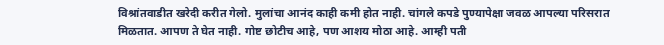विश्रांतवाडीत खरेदी करीत गेलो. मुलांचा आनंद काही कमी होत नाही. चांगले कपडे पुण्यापेक्षा जवळ आपल्या परिसरात मिळतात. आपण ते घेत नाही. गोष्ट छोटीच आहे, पण आशय मोठा आहे. आम्ही पती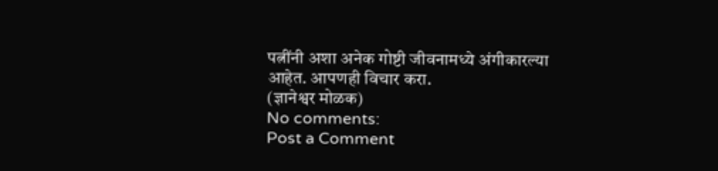पत्नींनी अशा अनेक गोष्टी जीवनामध्ये अंगीकारल्या आहेत. आपणही विचार करा.
(ज्ञानेश्वर मोळक)
No comments:
Post a Comment